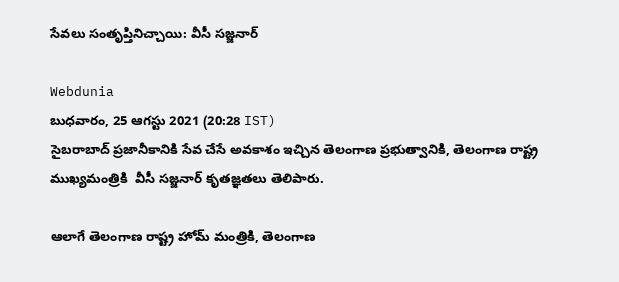సేవలు సంతృప్తినిచ్చాయి: వీసీ సజ్జనార్

Webdunia
బుధవారం, 25 ఆగస్టు 2021 (20:28 IST)
సైబరాబాద్ ప్రజానీకానికి సేవ చేసే అవకాశం ఇచ్చిన తెలంగాణ ప్రభుత్వానికి, తెలంగాణ రాష్ట్ర ముఖ్యమంత్రికి  వీసీ సజ్జనార్ కృతజ్ఞతలు తెలిపారు.

ఆలాగే తెలంగాణ రాష్ట్ర హోమ్ మంత్రికి, తెలంగాణ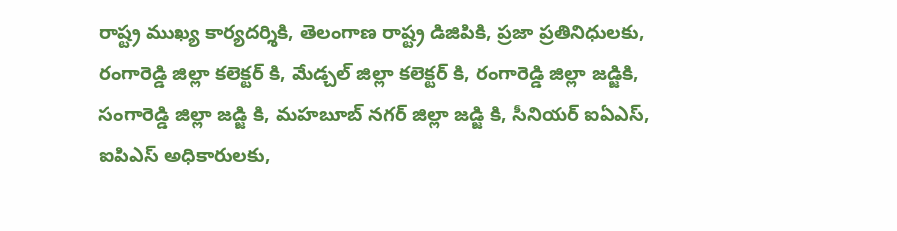రాష్ట్ర ముఖ్య కార్యదర్శికి, తెలంగాణ రాష్ట్ర డిజిపికి, ప్రజా ప్రతినిధులకు, రంగారెడ్డి జిల్లా కలెక్టర్ కి, మేడ్చల్ జిల్లా కలెక్టర్ కి, రంగారెడ్డి జిల్లా జడ్జికి, సంగారెడ్డి జిల్లా జడ్జి కి, మహబూబ్ నగర్ జిల్లా జడ్జి కి, సీనియర్ ఐఏఎస్, ఐపిఎస్ అధికారులకు,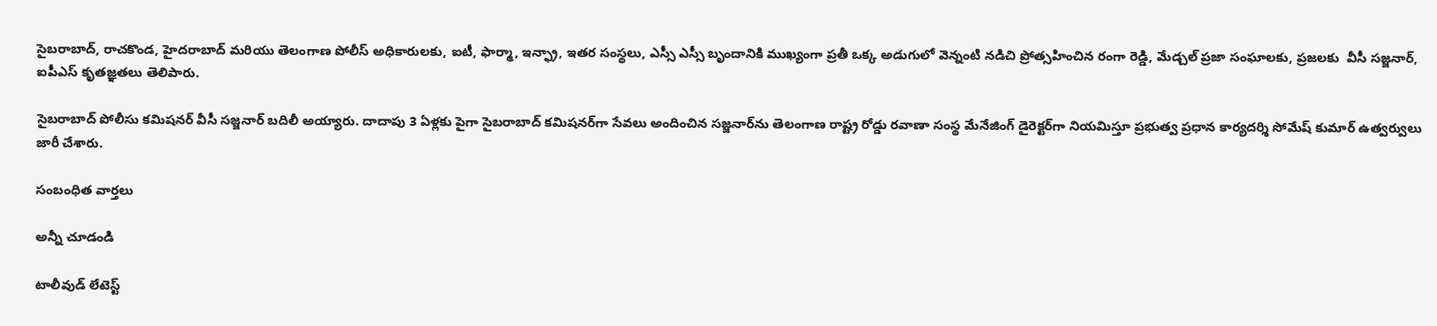సైబరాబాద్, రాచకొండ, హైదరాబాద్ మరియు తెలంగాణ పోలీస్ అధికారులకు, ఐటీ, ఫార్మా, ఇన్ఫ్రా, ఇతర సంస్థలు, ఎస్సీ ఎస్సీ బృందానికి ముఖ్యంగా ప్రతీ ఒక్క అడుగులో వెన్నంటి నడిచి ప్రోత్సహించిన రంగా రెడ్డి, మేడ్చల్ ప్రజా సంఘాలకు, ప్రజలకు  వీసీ సజ్జనార్, ఐపీఎస్ కృతజ్ఞతలు తెలిపారు.

సైబరాబాద్ పోలీసు కమిషనర్ వీసీ సజ్జనార్ బదిలీ అయ్యారు. దాదాపు 3 ఏళ్లకు పైగా సైబరాబాద్ కమిషనర్‌గా సేవలు అందించిన సజ్జనార్‌ను తెలంగాణ రాష్ట్ర రోడ్డు రవాణా సంస్థ మేనేజింగ్ డైరెక్టర్‌గా నియమిస్తూ ప్రభుత్వ ప్రధాన కార్యదర్శి సోమేష్ కుమార్ ఉత్వర్వులు జారీ చేశారు.

సంబంధిత వార్తలు

అన్నీ చూడండి

టాలీవుడ్ లేటెస్ట్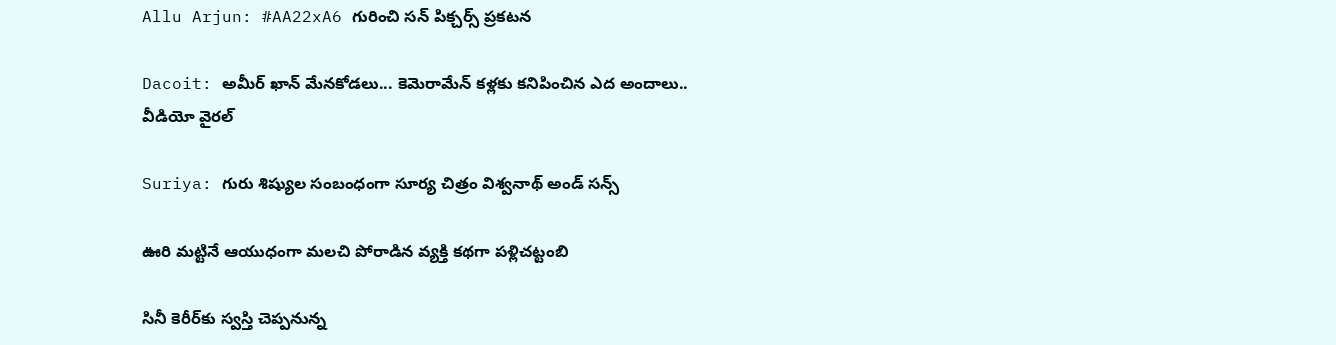Allu Arjun: #AA22xA6 గురించి సన్ పిక్చర్స్ ప్రకటన

Dacoit: అమీర్ ఖాన్ మేనకోడలు... కెమెరామేన్ కళ్లకు కనిపించిన ఎద అందాలు.. వీడియో వైరల్

Suriya: గురు శిష్యుల సంబంధంగా సూర్య చిత్రం విశ్వనాథ్ అండ్ సన్స్

ఊరి మట్టినే ఆయుధంగా మలచి పోరాడిన వ్యక్తి కథగా పళ్లిచట్టంబి

సినీ కెరీర్‌కు స్వస్తి చెప్పనున్న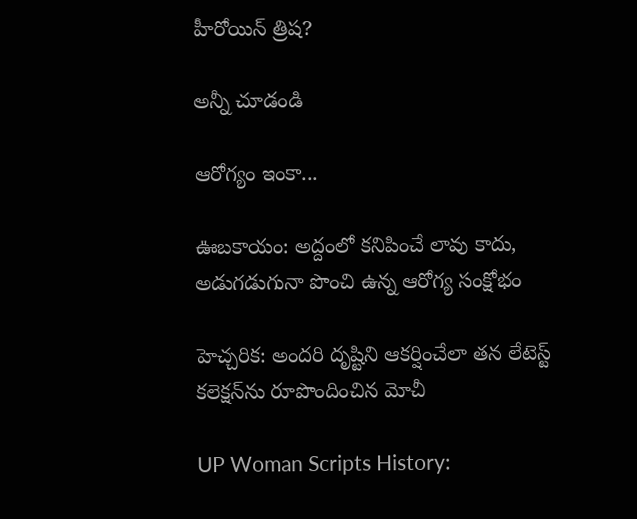హీరోయిన్ త్రిష?

అన్నీ చూడండి

ఆరోగ్యం ఇంకా...

ఊబకాయం: అద్దంలో కనిపించే లావు కాదు, అడుగడుగునా పొంచి ఉన్న ఆరోగ్య సంక్షోభం

హెచ్చరిక: అందరి దృష్టిని ఆకర్షించేలా తన లేటెస్ట్ కలెక్షన్‌ను రూపొందించిన మోచీ

UP Woman Scripts History: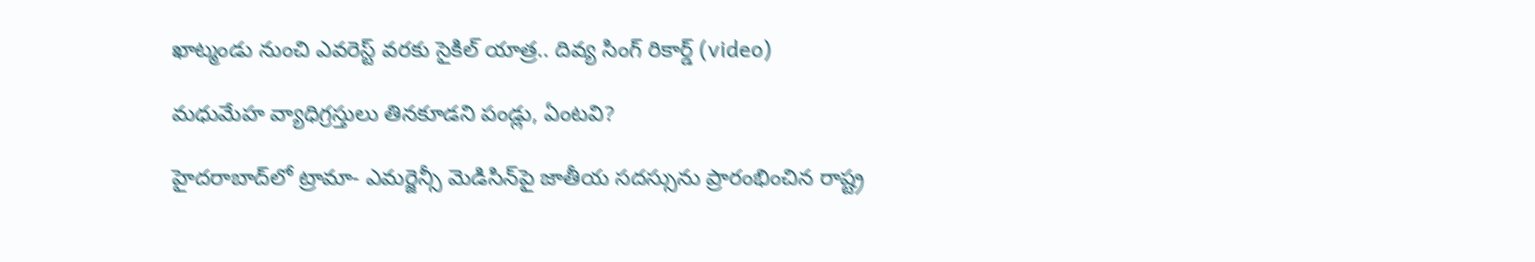ఖాట్మండు నుంచి ఎవరెస్ట్ వరకు సైకిల్ యాత్ర.. దివ్య సింగ్ రికార్డ్ (video)

మధుమేహ వ్యాధిగ్రస్తులు తినకూడని పండ్లు, ఏంటవి?

హైదరాబాద్‌లో ట్రామా- ఎమర్జెన్సీ మెడిసిన్‌పై జాతీయ సదస్సును ప్రారంభించిన రాష్ట్ర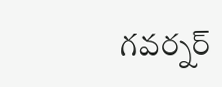గవర్నర్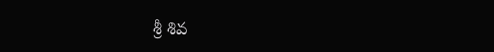శ్రీ శివ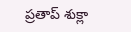ప్రతాప్ శుక్లా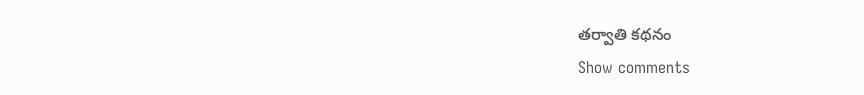తర్వాతి కథనం
Show comments